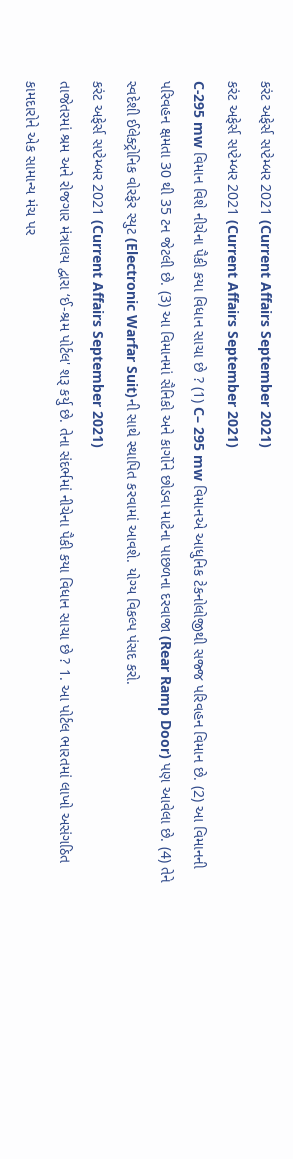કરંટ અફેર્સ સપ્ટેમ્બર 2021 (Current Affairs September 2021)
કરંટ અફેર્સ સપ્ટેમ્બર 2021 (Current Affairs September 2021)
C-295 mw વિમાન વિશે નીચેના પૈકી કયા વિધાન સાચા છે ? (1) C– 295 mw વિમાનએ આધુનિક ટેકનોલોજીથી સજ્જ પરિવહન વિમાન છે. (2) આ વિમાનની પરિવહન ક્ષમતા 30 થી 35 ટન જેટલી છે. (3) આ વિમાનમાં સૈનિકો અને કાર્ગોને છોડવા માટેના પાછળના દરવાજા (Rear Ramp Door) પણ આવેલા છે. (4) તેને સ્વદેશી ઈલેક્ટ્રોનિક વોરફેર સ્યુટ (Electronic Warfar Suit)ની સાથે સ્થાપિત કરવામાં આવશે. યોગ્ય વિકલ્પ પંસદ કરો.
કરંટ અફેર્સ સપ્ટેમ્બર 2021 (Current Affairs September 2021)
તાજેતરમાં શ્રમ અને રોજગાર મંત્રાલય દ્વારા ‘ઈ-શ્રમ પોર્ટલ' શરૂ કર્યુ છે. તેના સંદર્ભમાં નીચેના પૈકી કયા વિધાન સાચા છે ? 1. આ પોર્ટલ ભારતમાં લાખો અસંગઠિત કામદારોને એક સામાન્ય મંચ પર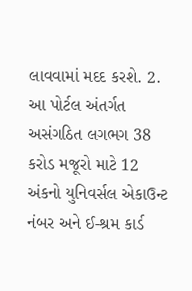લાવવામાં મદદ કરશે. 2. આ પોર્ટલ અંતર્ગત અસંગઠિત લગભગ 38 કરોડ મજૂરો માટે 12 અંકનો યુનિવર્સલ એકાઉન્ટ નંબર અને ઈ-શ્રમ કાર્ડ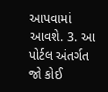આપવામાં આવશે. 3. આ પોર્ટલ અંતર્ગત જો કોઈ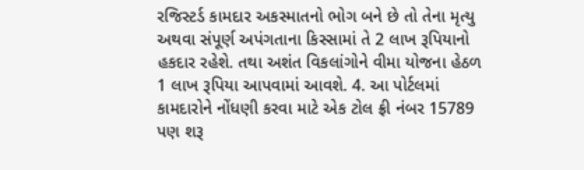રજિસ્ટર્ડ કામદાર અકસ્માતનો ભોગ બને છે તો તેના મૃત્યુ અથવા સંપૂર્ણ અપંગતાના કિસ્સામાં તે 2 લાખ રૂપિયાનો હકદાર રહેશે. તથા અશંત વિકલાંગોને વીમા યોજના હેઠળ 1 લાખ રૂપિયા આપવામાં આવશે. 4. આ પોર્ટલમાં કામદારોને નોંધણી કરવા માટે એક ટોલ ફ્રી નંબર 15789 પણ શરૂ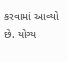કરવામાં આવ્યો છે. યોગ્ય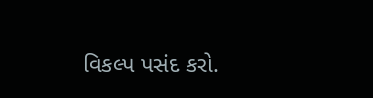વિકલ્પ પસંદ કરો.